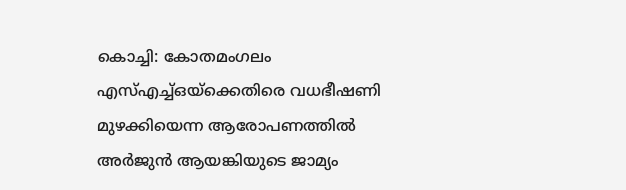കൊച്ചി: കോതമംഗലം എസ്എച്ച്ഒയ്ക്കെതിരെ വധഭീഷണി മുഴക്കിയെന്ന ആരോപണത്തിൽ അർജുൻ ആയങ്കിയുടെ ജാമ്യം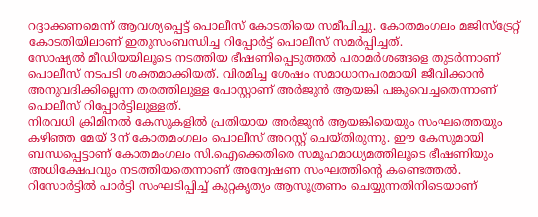റദ്ദാക്കണമെന്ന് ആവശ്യപ്പെട്ട് പൊലീസ് കോടതിയെ സമീപിച്ചു. കോതമംഗലം മജിസ്ട്രേറ്റ് കോടതിയിലാണ് ഇതുസംബന്ധിച്ച റിപ്പോർട്ട് പൊലീസ് സമർപ്പിച്ചത്.
സോഷ്യൽ മീഡിയയിലൂടെ നടത്തിയ ഭീഷണിപ്പെടുത്തൽ പരാമർശങ്ങളെ തുടർന്നാണ് പൊലീസ് നടപടി ശക്തമാക്കിയത്. വിരമിച്ച ശേഷം സമാധാനപരമായി ജീവിക്കാൻ അനുവദിക്കില്ലെന്ന തരത്തിലുള്ള പോസ്റ്റാണ് അർജുൻ ആയങ്കി പങ്കുവെച്ചതെന്നാണ് പൊലീസ് റിപ്പോർട്ടിലുള്ളത്.
നിരവധി ക്രിമിനൽ കേസുകളിൽ പ്രതിയായ അർജുൻ ആയങ്കിയെയും സംഘത്തെയും കഴിഞ്ഞ മേയ് 3ന് കോതമംഗലം പൊലീസ് അറസ്റ്റ് ചെയ്തിരുന്നു. ഈ കേസുമായി ബന്ധപ്പെട്ടാണ് കോതമംഗലം സി.ഐക്കെതിരെ സമൂഹമാധ്യമത്തിലൂടെ ഭീഷണിയും അധിക്ഷേപവും നടത്തിയതെന്നാണ് അന്വേഷണ സംഘത്തിന്റെ കണ്ടെത്തൽ.
റിസോർട്ടിൽ പാർട്ടി സംഘടിപ്പിച്ച് കുറ്റകൃത്യം ആസൂത്രണം ചെയ്യുന്നതിനിടെയാണ്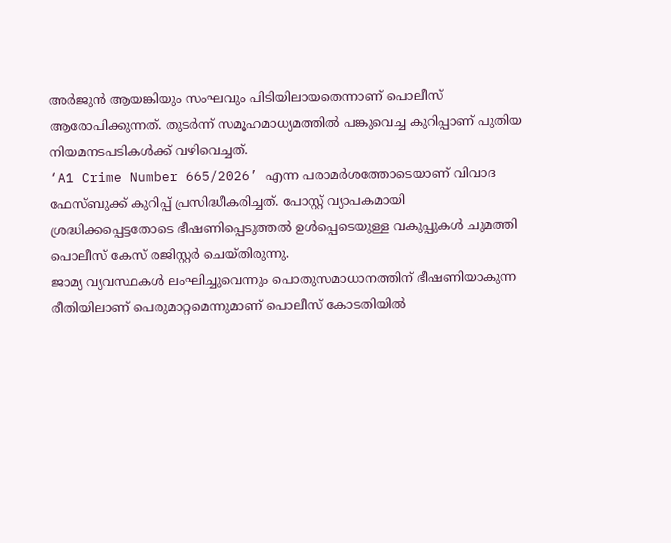അർജുൻ ആയങ്കിയും സംഘവും പിടിയിലായതെന്നാണ് പൊലീസ് ആരോപിക്കുന്നത്. തുടർന്ന് സമൂഹമാധ്യമത്തിൽ പങ്കുവെച്ച കുറിപ്പാണ് പുതിയ നിയമനടപടികൾക്ക് വഴിവെച്ചത്.
‘A1 Crime Number 665/2026’ എന്ന പരാമർശത്തോടെയാണ് വിവാദ ഫേസ്ബുക്ക് കുറിപ്പ് പ്രസിദ്ധീകരിച്ചത്. പോസ്റ്റ് വ്യാപകമായി ശ്രദ്ധിക്കപ്പെട്ടതോടെ ഭീഷണിപ്പെടുത്തൽ ഉൾപ്പെടെയുള്ള വകുപ്പുകൾ ചുമത്തി പൊലീസ് കേസ് രജിസ്റ്റർ ചെയ്തിരുന്നു.
ജാമ്യ വ്യവസ്ഥകൾ ലംഘിച്ചുവെന്നും പൊതുസമാധാനത്തിന് ഭീഷണിയാകുന്ന രീതിയിലാണ് പെരുമാറ്റമെന്നുമാണ് പൊലീസ് കോടതിയിൽ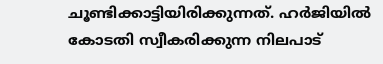ചൂണ്ടിക്കാട്ടിയിരിക്കുന്നത്. ഹർജിയിൽ കോടതി സ്വീകരിക്കുന്ന നിലപാട്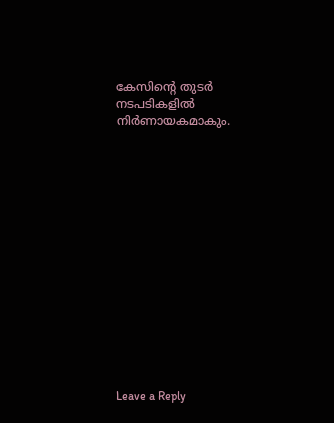കേസിന്റെ തുടർ നടപടികളിൽ നിർണായകമാകും.















Leave a Reply